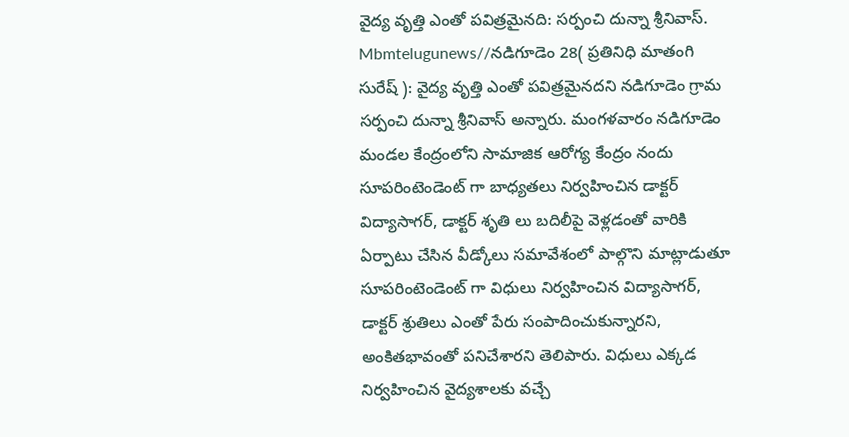వైద్య వృత్తి ఎంతో పవిత్రమైనది: సర్పంచి దున్నా శ్రీనివాస్.
Mbmtelugunews//నడిగూడెం 28( ప్రతినిధి మాతంగి సురేష్ ): వైద్య వృత్తి ఎంతో పవిత్రమైనదని నడిగూడెం గ్రామ సర్పంచి దున్నా శ్రీనివాస్ అన్నారు. మంగళవారం నడిగూడెం మండల కేంద్రంలోని సామాజిక ఆరోగ్య కేంద్రం నందు సూపరింటెండెంట్ గా బాధ్యతలు నిర్వహించిన డాక్టర్ విద్యాసాగర్, డాక్టర్ శృతి లు బదిలీపై వెళ్లడంతో వారికి ఏర్పాటు చేసిన వీడ్కోలు సమావేశంలో పాల్గొని మాట్లాడుతూ సూపరింటెండెంట్ గా విధులు నిర్వహించిన విద్యాసాగర్, డాక్టర్ శ్రుతిలు ఎంతో పేరు సంపాదించుకున్నారని, అంకితభావంతో పనిచేశారని తెలిపారు. విధులు ఎక్కడ నిర్వహించిన వైద్యశాలకు వచ్చే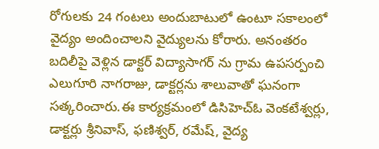రోగులకు 24 గంటలు అందుబాటులో ఉంటూ సకాలంలో వైద్యం అందించాలని వైద్యులను కోరారు. అనంతరం బదిలీపై వెళ్లిన డాక్టర్ విద్యాసాగర్ ను గ్రామ ఉపసర్పంచి ఎలుగూరి నాగరాజు, డాక్టర్లను శాలువాతో ఘనంగా సత్కరించారు.ఈ కార్యక్రమంలో డిసిహెచ్ఓ వెంకటేశ్వర్లు, డాక్టర్లు శ్రీనివాస్, ఫణిశ్వర్, రమేష్, వైద్య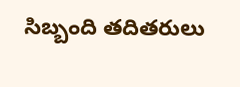సిబ్బంది తదితరులు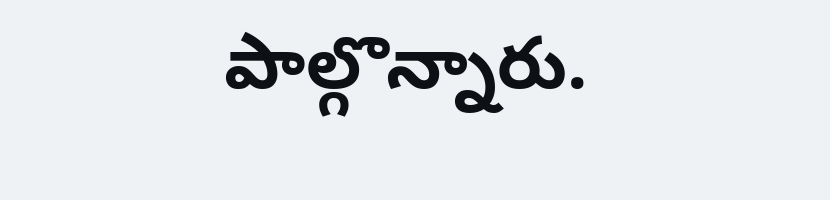పాల్గొన్నారు.